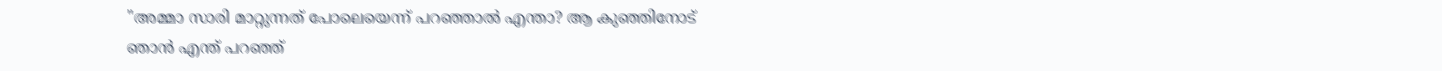"അമ്മാ സാരി മാറ്റുന്നത് പോലെയെന്ന് പറഞ്ഞാൽ എന്താ? ആ കുഞ്ഞിനോട് ഞാന്‍ എന്ത് പറഞ്ഞ്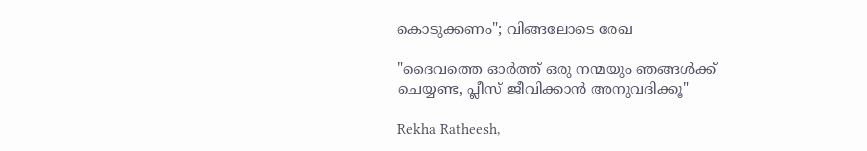കൊടുക്കണം"; വിങ്ങലോടെ രേഖ

"ദൈവത്തെ ഓർത്ത് ഒരു നന്മയും ഞങ്ങൾക്ക് ചെയ്യണ്ട, പ്ലീസ് ജീവിക്കാന്‍ അനുവദിക്കൂ"

Rekha Ratheesh,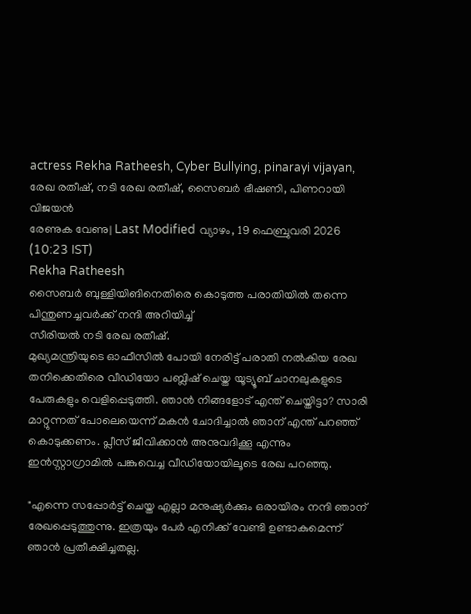actress Rekha Ratheesh, Cyber Bullying, pinarayi vijayan, രേഖ രതീഷ്, നടി രേഖ രതീഷ്, സൈബർ ഭീഷണി, പിണറായി വിജയൻ
രേണുക വേണു| Last Modified വ്യാഴം, 19 ഫെബ്രുവരി 2026 (10:23 IST)
Rekha Ratheesh
സൈബർ ബുള്ളിയിങിനെതിരെ കൊടുത്ത പരാതിയിൽ തന്നെ പിന്തുണച്ചവർക്ക് നന്ദി അറിയിച്ച്
സീരിയൽ നടി രേഖ രതീഷ്.
മുഖ്യമന്ത്രിയുടെ ഓഫീസിൽ പോയി നേരിട്ട് പരാതി നൽകിയ രേഖ തനിക്കെതിരെ വീഡിയോ പബ്ലിഷ് ചെയ്ത യൂട്യൂബ് ചാനലുകളുടെ പേരുകളും വെളിപ്പെടുത്തി. ഞാന്‍ നിങ്ങളോട് എന്ത് ചെയ്തിട്ടാ? സാരി മാറ്റുന്നത് പോലെയെന്ന് മകന്‍ ചോദിച്ചാല്‍ ഞാന് എന്ത് പറഞ്ഞ് കൊടുക്കണം. പ്ലീസ് ജീവിക്കാന്‍ അനുവദിക്കൂ എന്നും ഇൻസ്റ്റാഗ്രാമിൽ പങ്കുവെച്ച വീഡിയോയിലൂടെ രേഖ പറഞ്ഞു.

"എന്നെ സപ്പോര്‍ട്ട് ചെയ്ത എല്ലാ മനുഷ്യര്‍ക്കും ഒരായിരം നന്ദി ഞാന് രേഖപ്പെടുത്തുന്നു. ഇത്രയും പേര്‍ എനിക്ക് വേണ്ടി ഉണ്ടാകുമെന്ന് ഞാന്‍ പ്രതീക്ഷിച്ചതല്ല.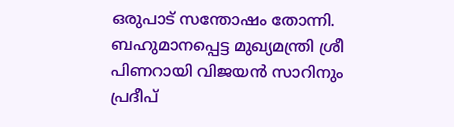ഒരുപാട് സന്തോഷം തോന്നി. ബഹുമാനപ്പെട്ട മുഖ്യമന്ത്രി ശ്രീ പിണറായി വിജയന്‍ സാറിനും പ്രദീപ്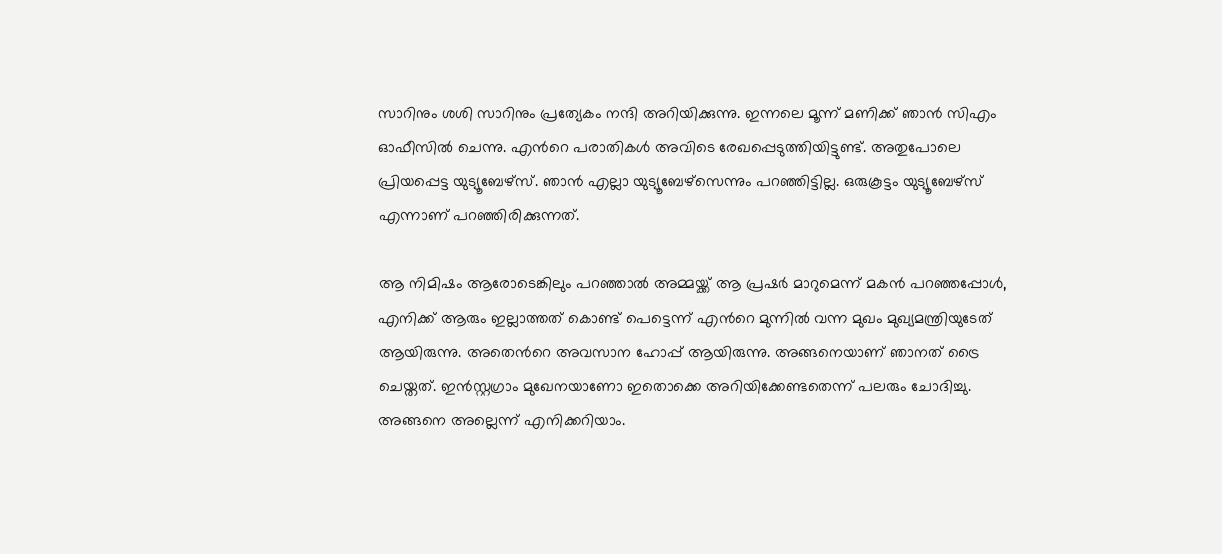സാറിനും ശശി സാറിനും പ്രത്യേകം നന്ദി അറിയിക്കുന്നു. ഇന്നലെ മൂന്ന് മണിക്ക് ഞാന്‍ സിഎം ഓഫീസില്‍ ചെന്നു. എന്‍റെ പരാതികള്‍ അവിടെ രേഖപ്പെടുത്തിയിട്ടുണ്ട്. അതുപോലെ പ്രിയപ്പെട്ട യുട്യൂബേഴ്സ്. ഞാന്‍ എല്ലാ യുട്യൂബേഴ്സെന്നും പറഞ്ഞിട്ടില്ല. ഒരുകൂട്ടം യുട്യൂബേഴ്സ് എന്നാണ് പറഞ്ഞിരിക്കുന്നത്.

ആ നിമിഷം ആരോടെങ്കിലും പറഞ്ഞാല്‍ അമ്മയ്ക്ക് ആ പ്രഷര്‍ മാറുമെന്ന് മകന്‍ പറഞ്ഞപ്പോള്‍, എനിക്ക് ആരും ഇല്ലാത്തത് കൊണ്ട് പെട്ടെന്ന് എന്‍റെ മുന്നില്‍ വന്ന മുഖം മുഖ്യമന്ത്രിയുടേത് ആയിരുന്നു. അതെന്‍റെ അവസാന ഹോപ്പ് ആയിരുന്നു. അങ്ങനെയാണ് ഞാനത് ട്രൈ ചെയ്തത്. ഇന്‍സ്റ്റഗ്രാം മുഖേനയാണോ ഇതൊക്കെ അറിയിക്കേണ്ടതെന്ന് പലരും ചോദിച്ചു. അങ്ങനെ അല്ലെന്ന് എനിക്കറിയാം.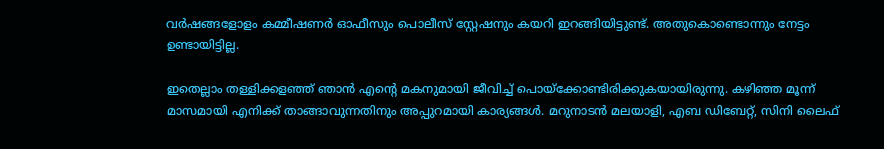വര്‍ഷങ്ങളോളം കമ്മീഷണര്‍ ഓഫീസും പൊലീസ് സ്റ്റേഷനും കയറി ഇറങ്ങിയിട്ടുണ്ട്. അതുകൊണ്ടൊന്നും നേട്ടം ഉണ്ടായിട്ടില്ല.

ഇതെല്ലാം തള്ളിക്കളഞ്ഞ് ഞാന്‍ എന്‍റെ മകനുമായി ജീവിച്ച് പൊയ്ക്കോണ്ടിരിക്കുകയായിരുന്നു. കഴിഞ്ഞ മൂന്ന് മാസമായി എനിക്ക് താങ്ങാവുന്നതിനും അപ്പുറമായി കാര്യങ്ങള്‍. മറുനാടന്‍ മലയാളി, എബ ഡിബേറ്റ്, സിനി ലൈഫ്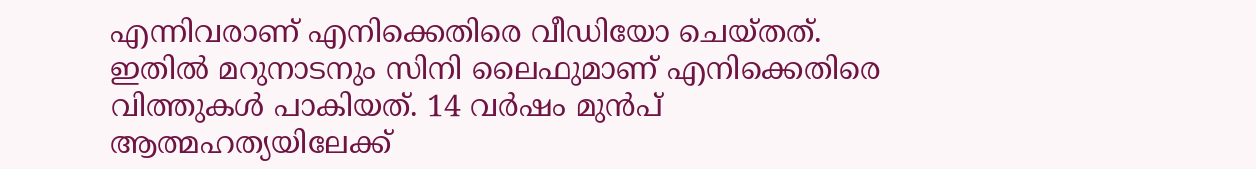എന്നിവരാണ് എനിക്കെതിരെ വീഡിയോ ചെയ്തത്. ഇതില്‍ മറുനാടനും സിനി ലൈഫുമാണ് എനിക്കെതിരെ വിത്തുകള്‍ പാകിയത്. 14 വര്‍ഷം മുന്‍പ് ആത്മഹത്യയിലേക്ക്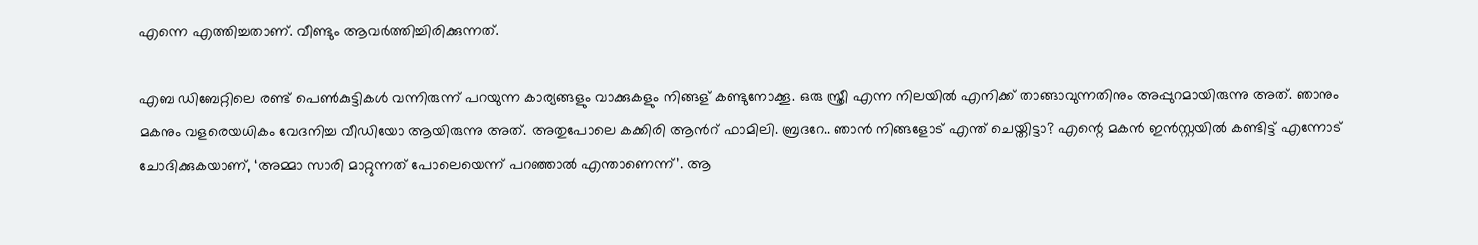എന്നെ എത്തിച്ചതാണ്. വീണ്ടും ആവര്‍ത്തിച്ചിരിക്കുന്നത്.

എബ ഡിബേറ്റിലെ രണ്ട് പെണ്‍കുട്ടികള്‍ വന്നിരുന്ന് പറയുന്ന കാര്യങ്ങളും വാക്കുകളും നിങ്ങള് കണ്ടുനോക്കൂ. ഒരു സ്ത്രീ എന്ന നിലയില്‍ എനിക്ക് താങ്ങാവുന്നതിനും അപ്പുറമായിരുന്നു അത്. ഞാനും മകനും വളരെയധികം വേദനിച്ച വീഡിയോ ആയിരുന്നു അത്. അതുപോലെ കക്കിരി ആന്‍റ് ഫാമിലി. ബ്രദറേ.. ഞാന്‍ നിങ്ങളോട് എന്ത് ചെയ്തിട്ടാ? എന്റെ മകൻ ഇൻസ്റ്റയിൽ കണ്ടിട്ട് എന്നോട് ചോദിക്കുകയാണ്, ‘അമ്മാ സാരി മാറ്റുന്നത് പോലെയെന്ന് പറഞ്ഞാൽ എന്താണെന്ന്’. ആ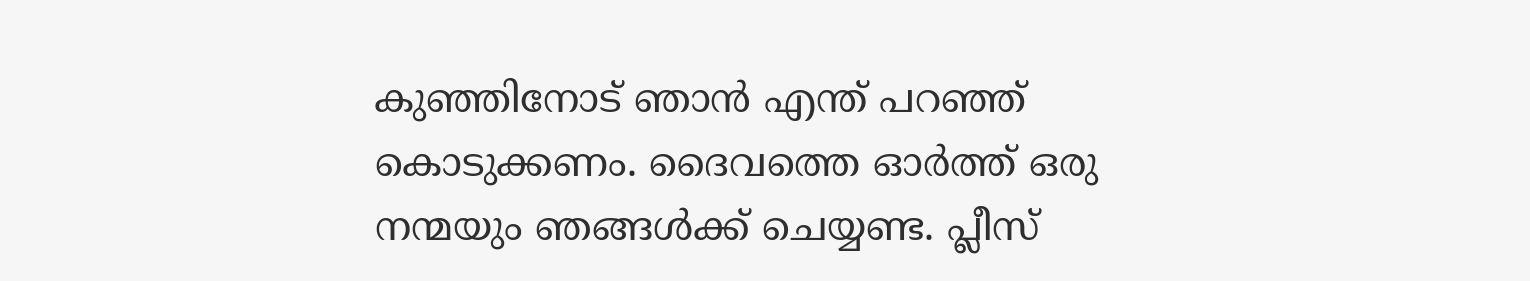കുഞ്ഞിനോട് ഞാന്‍ എന്ത് പറഞ്ഞ് കൊടുക്കണം. ദൈവത്തെ ഓർത്ത് ഒരു നന്മയും ഞങ്ങൾക്ക് ചെയ്യണ്ട. പ്ലീസ്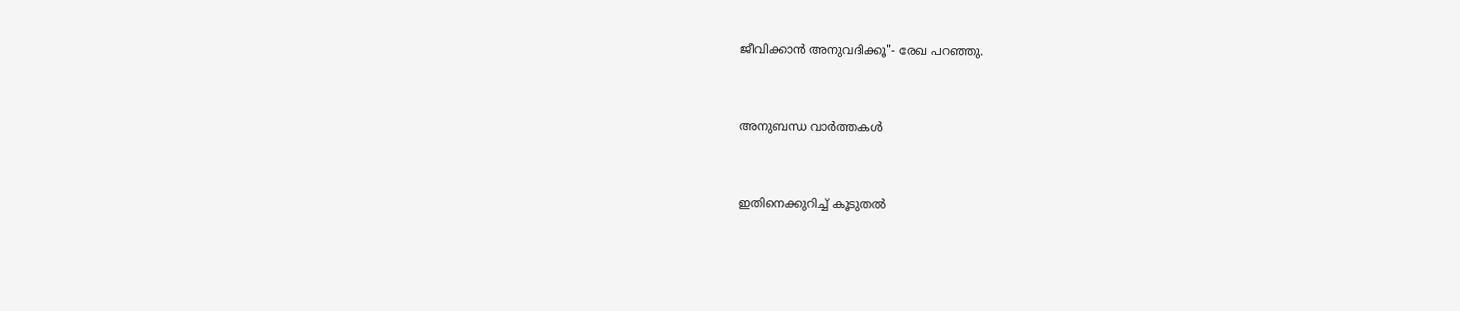ജീവിക്കാന്‍ അനുവദിക്കൂ"- രേഖ പറഞ്ഞു.


അനുബന്ധ വാര്‍ത്തകള്‍


ഇതിനെക്കുറിച്ച് കൂടുതല്‍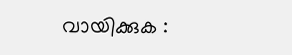വായിക്കുക :